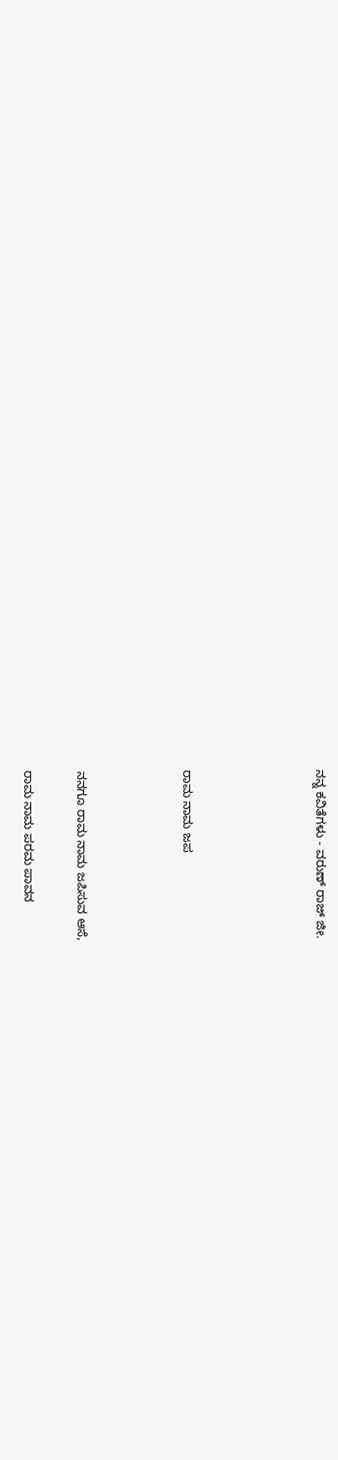ನನ್ನ ಕವಿತೆಗಳು - ವರುಣ್ ರಾಜ್ ಜೀ.




ರಾಮ ನಾಮ ಜಪ



ನನಗೂ ರಾಮ ನಾಮ ಜಪಿಸುವ ಆಸೆ,

ರಾಮ ನಾಮ ಪರಮ ಪಾವನ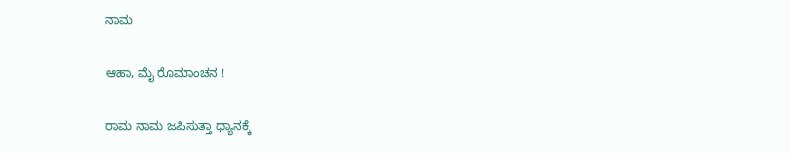ನಾಮ

ಆಹಾ, ಮೈ ರೊಮಾಂಚನ !

ರಾಮ ನಾಮ ಜಪಿಸುತ್ತಾ ಧ್ಯಾನಕ್ಕೆ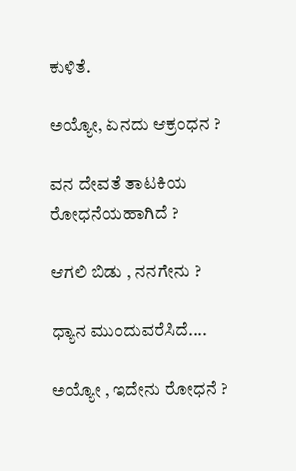ಕುಳಿತೆ.

ಅಯ್ಯೋ, ಏನದು ಆಕ್ರಂಧನ ?

ವನ ದೇವತೆ ತಾಟಕಿಯ ರೋಧನೆಯಹಾಗಿದೆ ?

ಆಗಲಿ ಬಿಡು , ನನಗೇನು ?

ಧ್ಯಾನ ಮುಂದುವರೆಸಿದೆ....

ಅಯ್ಯೋ , ಇದೇನು ರೋಧನೆ ?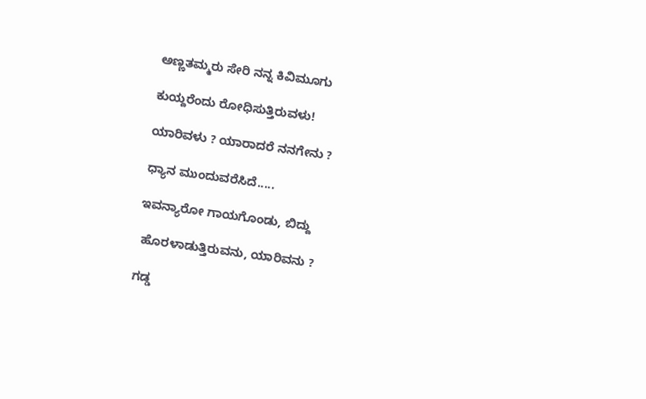ಅಣ್ಣತಮ್ಮರು ಸೇರಿ ನನ್ನ ಕಿವಿಮೂಗು

ಕುಯ್ದರೆಂದು ರೋಧಿಸುತ್ತಿರುವಳು!

ಯಾರಿವಳು ? ಯಾರಾದರೆ ನನಗೇನು ?

ಧ್ಯಾನ ಮುಂದುವರೆಸಿದೆ.....

ಇವನ್ಯಾರೋ ಗಾಯಗೊಂಡು, ಬಿದ್ದು

 ಹೊರಳಾಡುತ್ತಿರುವನು, ಯಾರಿವನು ?

ಗಡ್ಡ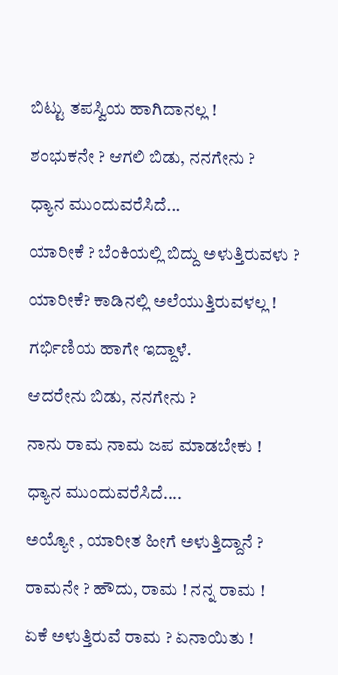ಬಿಟ್ಟು ತಪಸ್ವಿಯ ಹಾಗಿದಾನಲ್ಲ !

ಶಂಭುಕನೇ ? ಆಗಲಿ ಬಿಡು, ನನಗೇನು ?

ಧ್ಯಾನ ಮುಂದುವರೆಸಿದೆ...

ಯಾರೀಕೆ ? ಬೆಂಕಿಯಲ್ಲಿ ಬಿದ್ದು ಅಳುತ್ತಿರುವಳು ?

ಯಾರೀಕೆ? ಕಾಡಿನಲ್ಲಿ ಅಲೆಯುತ್ತಿರುವಳಲ್ಲ !

ಗರ್ಭಿಣಿಯ ಹಾಗೇ ಇದ್ದಾಳೆ.

ಆದರೇನು ಬಿಡು, ನನಗೇನು ?

ನಾನು ರಾಮ ನಾಮ ಜಪ ಮಾಡಬೇಕು !

ಧ್ಯಾನ ಮುಂದುವರೆಸಿದೆ....

ಅಯ್ಯೋ , ಯಾರೀತ ಹೀಗೆ ಅಳುತ್ತಿದ್ದಾನೆ ?

ರಾಮನೇ ? ಹೌದು, ರಾಮ ! ನನ್ನ ರಾಮ !

ಏಕೆ ಅಳುತ್ತಿರುವೆ ರಾಮ ? ಏನಾಯಿತು !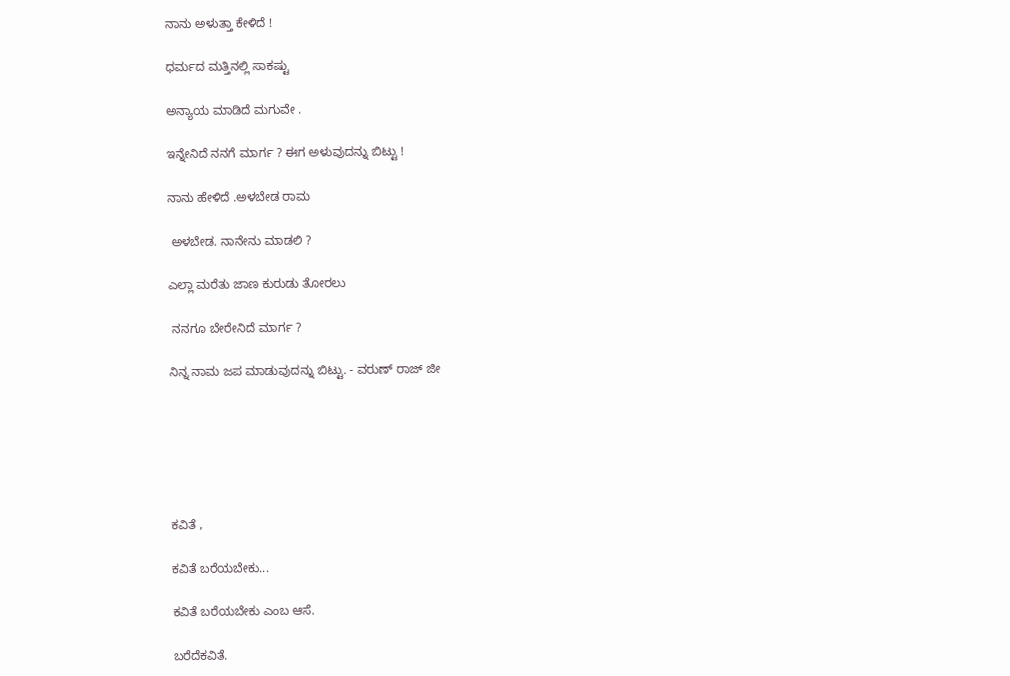ನಾನು ಅಳುತ್ತಾ ಕೇಳಿದೆ !

ಧರ್ಮದ ಮತ್ತಿನಲ್ಲಿ ಸಾಕಷ್ಟು

ಅನ್ಯಾಯ ಮಾಡಿದೆ ಮಗುವೇ .

ಇನ್ನೇನಿದೆ ನನಗೆ ಮಾರ್ಗ ? ಈಗ ಅಳುವುದನ್ನು ಬಿಟ್ಟು !

ನಾನು ಹೇಳಿದೆ .ಅಳಬೇಡ ರಾಮ

 ಅಳಬೇಡ. ನಾನೇನು ಮಾಡಲಿ ?

ಎಲ್ಲಾ ಮರೆತು ಜಾಣ ಕುರುಡು ತೋರಲು

 ನನಗೂ ಬೇರೇನಿದೆ ಮಾರ್ಗ ?

ನಿನ್ನ ನಾಮ ಜಪ ಮಾಡುವುದನ್ನು ಬಿಟ್ಟು. - ವರುಣ್‌ ರಾಜ್‌ ಜೀ






ಕವಿತೆ ,

ಕವಿತೆ ಬರೆಯಬೇಕು...

ಕವಿತೆ ಬರೆಯಬೇಕು ಎಂಬ ಆಸೆ.

ಬರೆದೆಕವಿತೆ.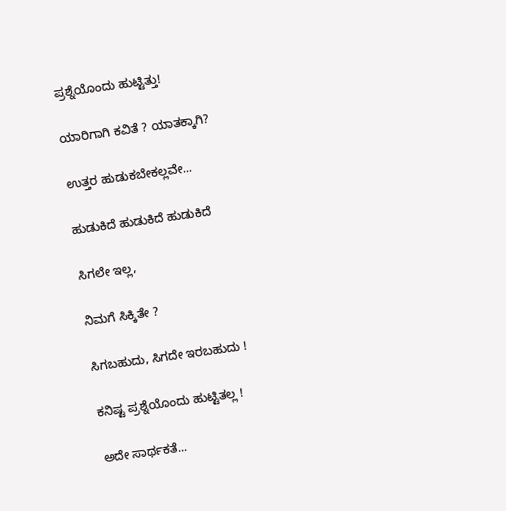ಪ್ರಶ್ನೆಯೊಂದು ಹುಟ್ಟಿತ್ತು!

ಯಾರಿಗಾಗಿ ಕವಿತೆ ? ಯಾತಕ್ಕಾಗಿ?

ಉತ್ತರ ಹುಡುಕಬೇಕಲ್ಲವೇ...

ಹುಡುಕಿದೆ ಹುಡುಕಿದೆ ಹುಡುಕಿದೆ

ಸಿಗಲೇ ಇಲ್ಲ,

ನಿಮಗೆ ಸಿಕ್ಕಿತೇ ?

ಸಿಗಬಹುದು, ಸಿಗದೇ ಇರಬಹುದು !

ಕನಿಷ್ಟ ಪ್ರಶ್ನೆಯೊಂದು ಹುಟ್ಟಿತಲ್ಲ !

ಅದೇ ಸಾರ್ಥಕತೆ...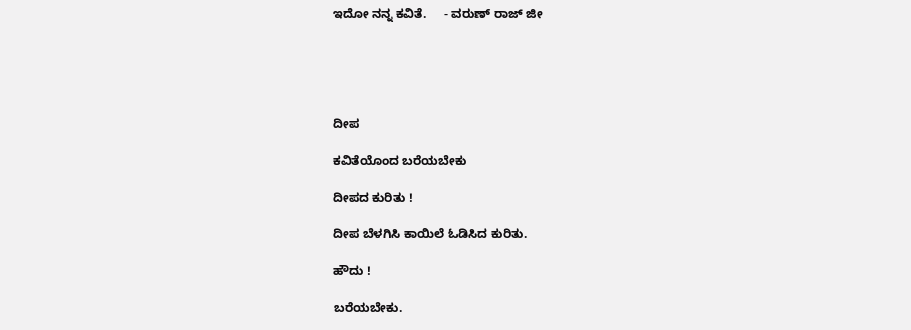ಇದೋ ನನ್ನ ಕವಿತೆ.     - ವರುಣ್‌ ರಾಜ್‌ ಜೀ





ದೀಪ

ಕವಿತೆಯೊಂದ ಬರೆಯಬೇಕು

ದೀಪದ ಕುರಿತು !

ದೀಪ ಬೆಳಗಿಸಿ ಕಾಯಿಲೆ ಓಡಿಸಿದ ಕುರಿತು.

ಹೌದು !

ಬರೆಯಬೇಕು.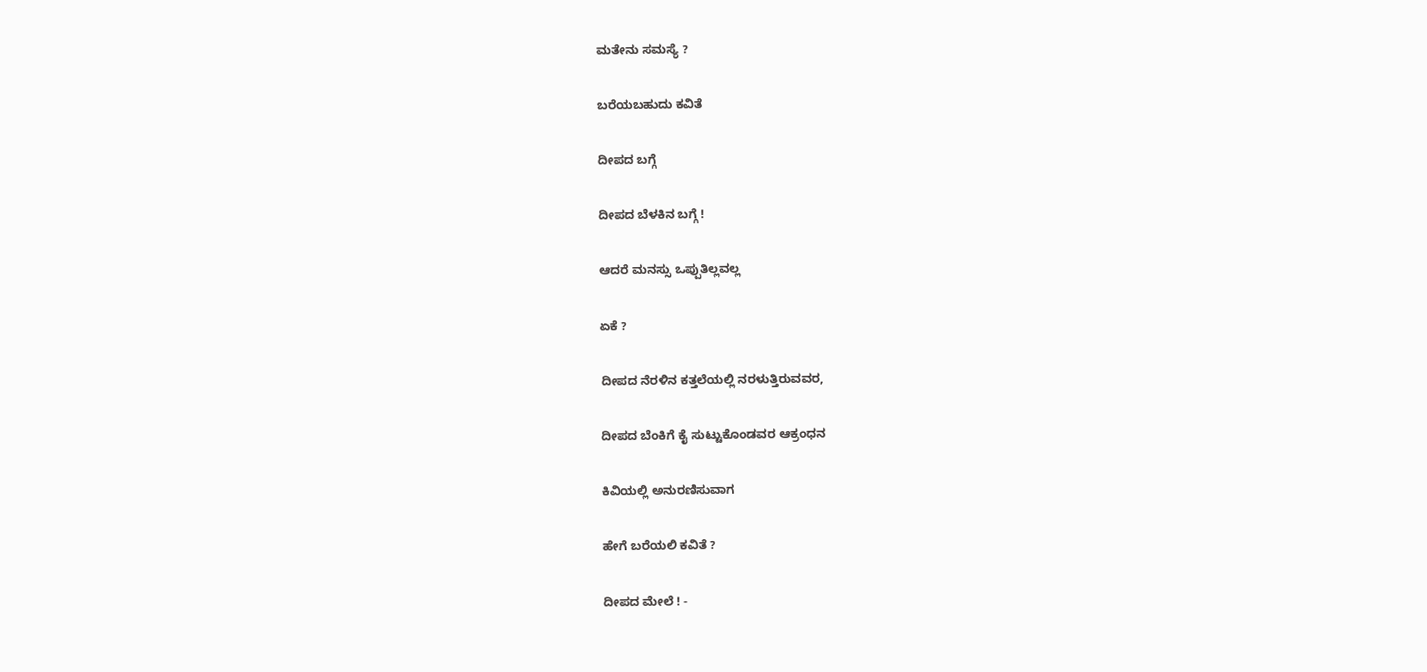ಮತೇನು ಸಮಸ್ಯೆ ?

ಬರೆಯಬಹುದು ಕವಿತೆ

ದೀಪದ ಬಗ್ಗೆ

ದೀಪದ ಬೆಳಕಿನ ಬಗ್ಗೆ !

ಆದರೆ ಮನಸ್ಸು ಒಪ್ಪುತಿಲ್ಲವಲ್ಲ

ಏಕೆ ?

ದೀಪದ ನೆರಳಿನ ಕತ್ತಲೆಯಲ್ಲಿ ನರಳುತ್ತಿರುವವರ,

ದೀಪದ ಬೆಂಕಿಗೆ ಕೈ ಸುಟ್ಟುಕೊಂಡವರ ಆಕ್ರಂಧನ

ಕಿವಿಯಲ್ಲಿ ಅನುರಣಿಸುವಾಗ

ಹೇಗೆ ಬರೆಯಲಿ ಕವಿತೆ ?

ದೀಪದ ಮೇಲೆ ! -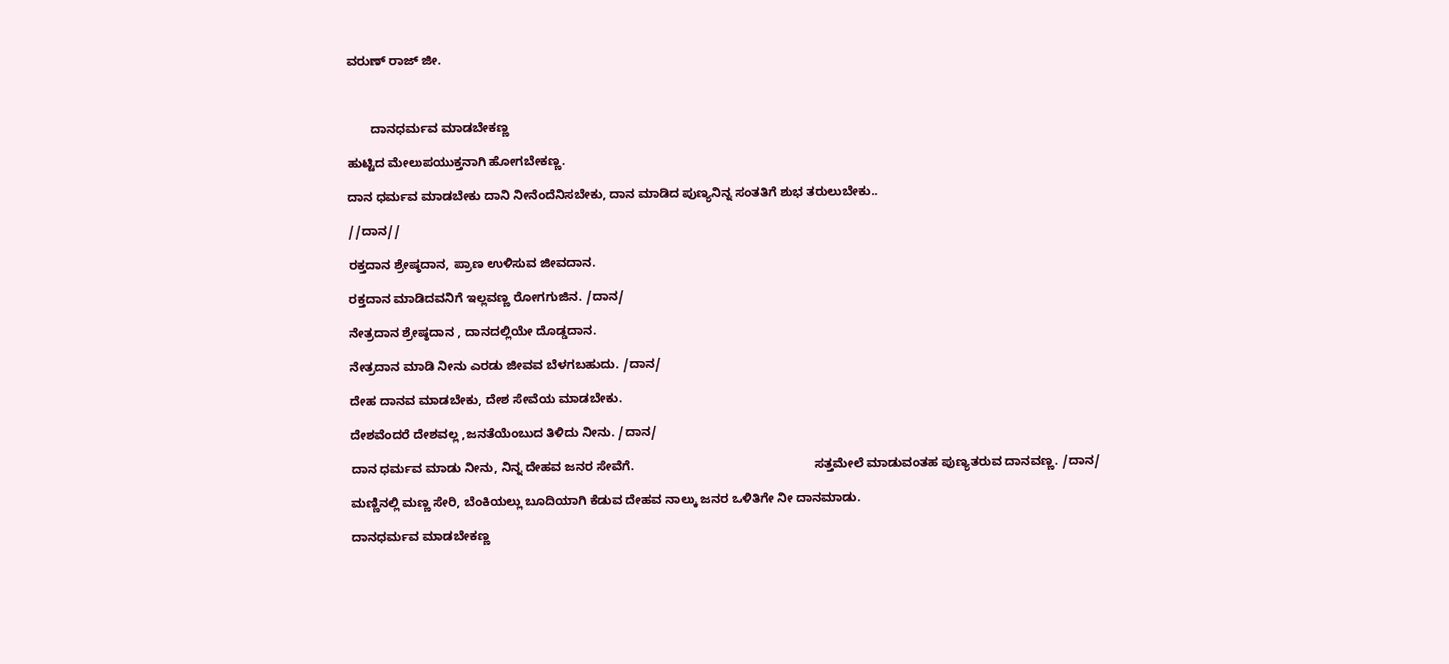ವರುಣ್‌ ರಾಜ್‌ ಜೀ.



       ದಾನಧರ್ಮವ ಮಾಡಬೇಕಣ್ಣ

ಹುಟ್ಟಿದ ಮೇಲುಪಯುಕ್ತನಾಗಿ ಹೋಗಬೇಕಣ್ಣ.

ದಾನ ಧರ್ಮವ ಮಾಡಬೇಕು ದಾನಿ ನೀನೆಂದೆನಿಸಬೇಕು, ದಾನ ಮಾಡಿದ ಪುಣ್ಯನಿನ್ನ ಸಂತತಿಗೆ ಶುಭ ತರುಲುಬೇಕು..

//ದಾನ//

ರಕ್ತದಾನ ಶ್ರೇಷ್ಠದಾನ, ಪ್ರಾಣ ಉಳಿಸುವ ಜೀವದಾನ.

ರಕ್ತದಾನ ಮಾಡಿದವನಿಗೆ ಇಲ್ಲವಣ್ಣ ರೋಗಗುಜಿನ. /ದಾನ/

ನೇತ್ರದಾನ ಶ್ರೇಷ್ಠದಾನ , ದಾನದಲ್ಲಿಯೇ ದೊಡ್ಡದಾನ.

ನೇತ್ರದಾನ ಮಾಡಿ ನೀನು ಎರಡು ಜೀವವ ಬೆಳಗಬಹುದು. /ದಾ‌ನ/

ದೇಹ ದಾನವ ಮಾಡಬೇಕು, ದೇಶ ಸೇವೆಯ ಮಾಡಬೇಕು.

ದೇಶವೆಂದರೆ ದೇಶವಲ್ಲ ,ಜನತೆಯೆಂಬುದ ತಿಳಿದು ನೀನು. /ದಾನ/

ದಾನ ಧರ್ಮವ ಮಾಡು ನೀನು, ನಿನ್ನ ದೇಹವ ಜನರ ಸೇವೆಗೆ.                                                    ಸತ್ತಮೇಲೆ ಮಾಡುವಂತಹ ಪುಣ್ಯತರುವ ದಾನವಣ್ಣ. /ದಾನ/

ಮಣ್ಣಿನಲ್ಲಿ ಮಣ್ಣ ಸೇರಿ, ಬೆಂಕಿಯಲ್ಲು ಬೂದಿಯಾಗಿ ಕೆಡುವ ದೇಹವ ನಾಲ್ಕು ಜನರ ಒಳಿತಿಗೇ ನೀ ದಾನ‌ಮಾಡು.

ದಾನಧರ್ಮವ ಮಾಡಬೇಕಣ್ಣ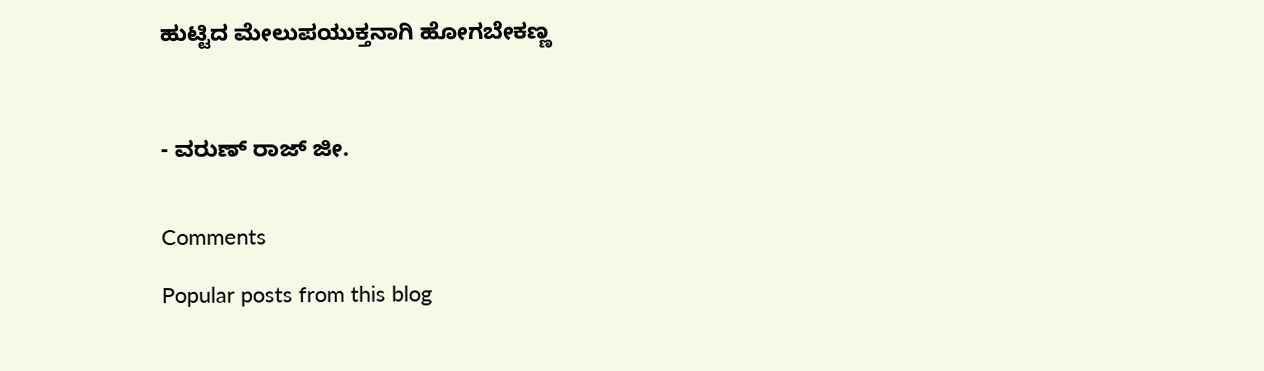ಹುಟ್ಟಿದ ಮೇಲುಪಯುಕ್ತನಾಗಿ ಹೋಗಬೇಕಣ್ಣ



- ವರುಣ್‌ ರಾಜ್‌ ಜೀ.


Comments

Popular posts from this blog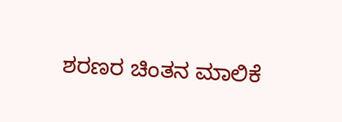ಶರಣರ ಚಿಂತನ ಮಾಲಿಕೆ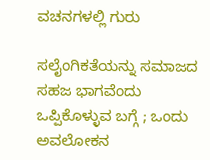ವಚನಗಳಲ್ಲಿ ಗುರು

ಸಲೈಂಗಿಕತೆಯನ್ನು ಸಮಾಜದ ಸಹಜ ಭಾಗವೆಂದು ಒಪ್ಪಿಕೊಳ್ಳುವ ಬಗ್ಗೆ ; ಒಂದು ಅವಲೋಕನ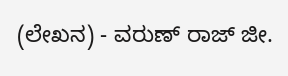(ಲೇಖನ) - ವರುಣ್‌ ರಾಜ್‌ ಜೀ.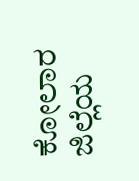ಕೋಲಾರ ಜಿಲ್ಲೆಯ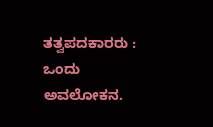ತತ್ವಪದಕಾರರು : ಒಂದು ಅವಲೋಕನ.